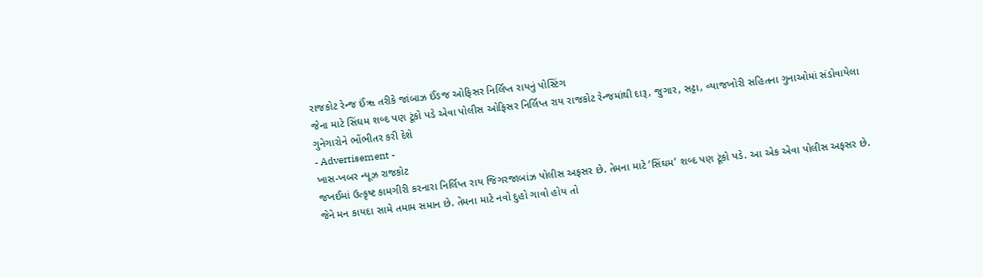રાજકોટ રેન્જ ઈંૠ તરીકે જાંબાઝ ઈંઙજ ઓફિસર નિર્લિપ્ત રાયનું પોસ્ટિંગ
જેના માટે સિંઘમ શબ્દ પણ ટૂંકો પડે એવા પોલીસ ઓફિસર નિર્લિપ્ત રાય રાજકોટ રેન્જમાંથી દારૂ, જુગાર, સટ્ટા, વ્યાજખોરી સહિતના ગુનાઓમાં સંડોવાયેલા ગુનેગારોને ભોંભીતર કરી દેશે
- Advertisement -
ખાસ-ખબર ન્યૂઝ રાજકોટ
જખઈમાં ઉત્કૃષ્ટ કામગીરી કરનારા નિર્લિપ્ત રાય જિગરજાબાંઝ પોલીસ અફસર છે. તેમના માટે ‘સિંઘમ’ શબ્દ પણ ટૂંકો પડે. આ એક એવા પોલીસ અફસર છે. જેને મન કાયદા સામે તમામ સમાન છે. તેમના માટે નવો દુહો ગાવો હોય તો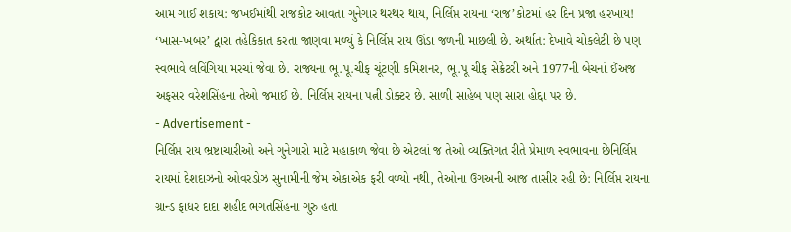આમ ગાઈ શકાય: જખઈમાંથી રાજકોટ આવતા ગુનેગાર થરથર થાય, નિર્લિપ્ત રાયના ‘રાજ’કોટમાં હર દિન પ્રજા હરખાય!
‘ખાસ-ખબર’ દ્વારા તહેકિકાત કરતા જાણવા મળ્યું કે નિર્લિપ્ત રાય ઊંડા જળની માછલી છે. અર્થાત: દેખાવે ચોકલેટી છે પણ સ્વભાવે લવિંગિયા મરચાં જેવા છે. રાજ્યના ભૂ.પૂ.ચીફ ચૂંટણી કમિશનર, ભૂ.પૂ ચીફ સેક્રેટરી અને 1977ની બેચનાં ઈંઅજ અફસર વરેશસિંહના તેઓ જમાઈ છે. નિર્લિપ્ત રાયના પત્ની ડોક્ટર છે. સાળી સાહેબ પણ સારા હોદ્દા પર છે.
- Advertisement -
નિર્લિપ્ત રાય ભ્રષ્ટાચારીઓ અને ગુનેગારો માટે મહાકાળ જેવા છે એટલાં જ તેઓ વ્યક્તિગત રીતે પ્રેમાળ સ્વભાવના છેનિર્લિપ્ત રાયમાં દેશદાઝનો ઓવરડોઝ સુનામીની જેમ એકાએક ફરી વળ્યો નથી, તેઓના ઉગઅની આજ તાસીર રહી છે: નિર્લિપ્ત રાયના ગ્રાન્ડ ફાધર દાદા શહીદ ભગતસિંહના ગુરુ હતા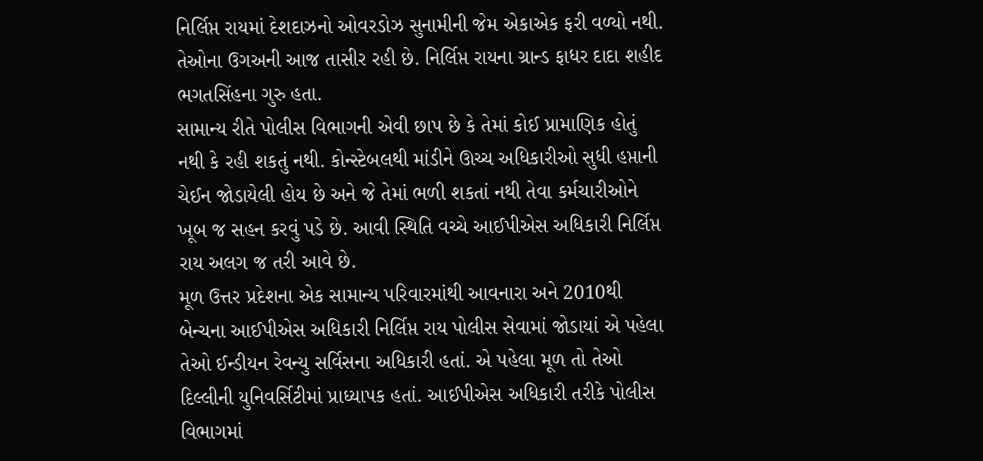નિર્લિપ્ત રાયમાં દેશદાઝનો ઓવરડોઝ સુનામીની જેમ એકાએક ફરી વળ્યો નથી. તેઓના ઉગઅની આજ તાસીર રહી છે. નિર્લિપ્ત રાયના ગ્રાન્ડ ફાધર દાદા શહીદ ભગતસિંહના ગુરુ હતા.
સામાન્ય રીતે પોલીસ વિભાગની એવી છાપ છે કે તેમાં કોઈ પ્રામાણિક હોતું નથી કે રહી શકતું નથી. કોન્સ્ટેબલથી માંડીને ઊચ્ચ અધિકારીઓ સુધી હપ્તાની ચેઈન જોડાયેલી હોય છે અને જે તેમાં ભળી શકતાં નથી તેવા કર્મચારીઓને ખૂબ જ સહન કરવું પડે છે. આવી સ્થિતિ વચ્ચે આઈપીએસ અધિકારી નિર્લિપ્ત રાય અલગ જ તરી આવે છે.
મૂળ ઉત્તર પ્રદેશના એક સામાન્ય પરિવારમાંથી આવનારા અને 2010થી બેન્ચના આઈપીએસ અધિકારી નિર્લિપ્ત રાય પોલીસ સેવામાં જોડાયાં એ પહેલા તેઓ ઈન્ડીયન રેવન્યુ સર્વિસના અધિકારી હતાં. એ પહેલા મૂળ તો તેઓ દિલ્લીની યુનિવર્સિટીમાં પ્રાધ્યાપક હતાં. આઈપીએસ અધિકારી તરીકે પોલીસ વિભાગમાં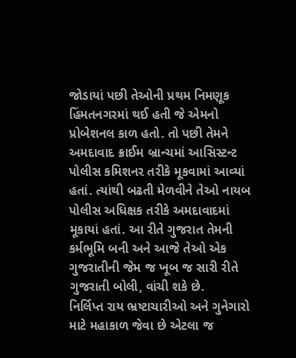જોડાયાં પછી તેઓની પ્રથમ નિમણૂક હિંમતનગરમાં થઈ હતી જે એમનો પ્રોબેશનલ કાળ હતો. તો પછી તેમને અમદાવાદ ક્રાઈમ બ્રાન્ચમાં આસિસ્ટન્ટ પોલીસ કમિશનર તરીકે મૂકવામાં આવ્યાં હતાં. ત્યાંથી બઢતી મેળવીને તેઓ નાયબ પોલીસ અધિક્ષક તરીકે અમદાવાદમાં મૂકાયાં હતાં. આ રીતે ગુજરાત તેમની કર્મભૂમિ બની અને આજે તેઓ એક ગુજરાતીની જેમ જ ખૂબ જ સારી રીતે ગુજરાતી બોલી, વાંચી શકે છે.
નિર્લિપ્ત રાય ભ્રષ્ટાચારીઓ અને ગુનેગારો માટે મહાકાળ જેવા છે એટલા જ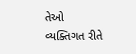તેઓ વ્યક્તિગત રીતે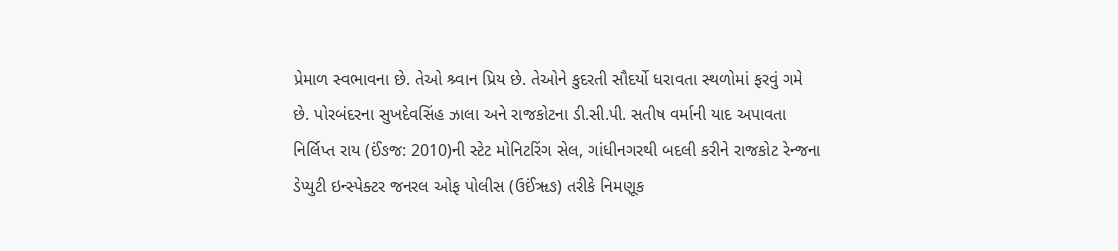પ્રેમાળ સ્વભાવના છે. તેઓ શ્ર્વાન પ્રિય છે. તેઓને કુદરતી સૌદર્યો ધરાવતા સ્થળોમાં ફરવું ગમે છે. પોરબંદરના સુખદેવસિંહ ઝાલા અને રાજકોટના ડી.સી.પી. સતીષ વર્માની યાદ અપાવતા નિર્લિપ્ત રાય (ઈંઙજ: 2010)ની સ્ટેટ મોનિટરિંગ સેલ, ગાંધીનગરથી બદલી કરીને રાજકોટ રેન્જના ડેપ્યુટી ઇન્સ્પેક્ટર જનરલ ઓફ પોલીસ (ઉઈંૠઙ) તરીકે નિમણૂક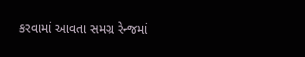કરવામાં આવતા સમગ્ર રેન્જમાં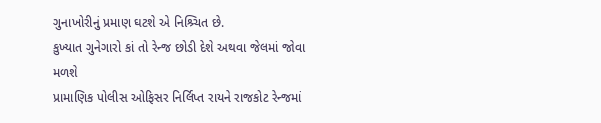ગુનાખોરીનું પ્રમાણ ઘટશે એ નિશ્ર્ચિત છે.
કુખ્યાત ગુનેગારો કાં તો રેન્જ છોડી દેશે અથવા જેલમાં જોવા મળશે
પ્રામાણિક પોલીસ ઓફિસર નિર્લિપ્ત રાયને રાજકોટ રેન્જમાં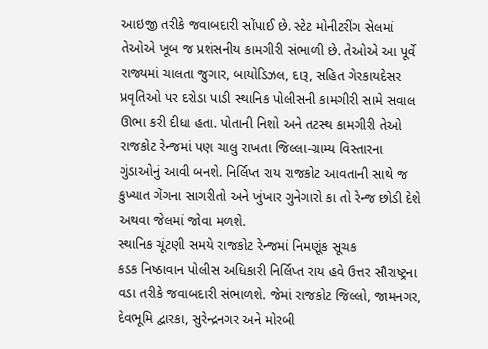આઇજી તરીકે જવાબદારી સોંપાઈ છે. સ્ટેટ મોનીટરીંગ સેલમાં તેઓએ ખૂબ જ પ્રશંસનીય કામગીરી સંભાળી છે. તેઓએ આ પૂર્વે રાજ્યમાં ચાલતા જુગાર, બાયોડિઝલ, દારૂ, સહિત ગેરકાયદેસર પ્રવૃતિઓ પર દરોડા પાડી સ્થાનિક પોલીસની કામગીરી સામે સવાલ ઊભા કરી દીધા હતા. પોતાની નિશો અને તટસ્થ કામગીરી તેઓ રાજકોટ રેન્જમાં પણ ચાલુ રાખતા જિલ્લા-ગ્રામ્ય વિસ્તારના ગુંડાઓનું આવી બનશે. નિર્લિપ્ત રાય રાજકોટ આવતાની સાથે જ કુખ્યાત ગેંગના સાગરીતો અને ખુંખાર ગુનેગારો કા તો રેન્જ છોડી દેશે અથવા જેલમાં જોવા મળશે.
સ્થાનિક ચૂંટણી સમયે રાજકોટ રેન્જમાં નિમણૂંક સૂચક
કડક નિષ્ઠાવાન પોલીસ અધિકારી નિર્લિપ્ત રાય હવે ઉત્તર સૌરાષ્ટ્રના વડા તરીકે જવાબદારી સંભાળશે. જેમાં રાજકોટ જિલ્લો, જામનગર, દેવભૂમિ દ્વારકા, સુરેન્દ્રનગર અને મોરબી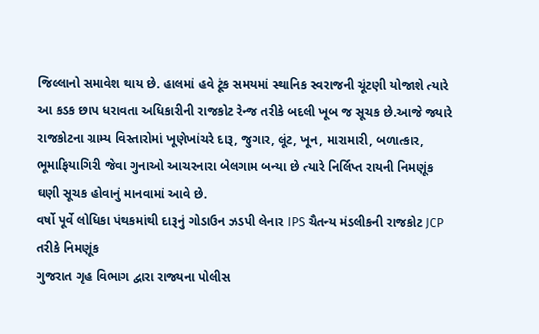જિલ્લાનો સમાવેશ થાય છે. હાલમાં હવે ટૂંક સમયમાં સ્થાનિક સ્વરાજની ચૂંટણી યોજાશે ત્યારે આ કડક છાપ ધરાવતા અધિકારીની રાજકોટ રેન્જ તરીકે બદલી ખૂબ જ સૂચક છે.આજે જ્યારે રાજકોટના ગ્રામ્ય વિસ્તારોમાં ખૂણેખાંચરે દારૂ, જુગાર, લૂંટ, ખૂન, મારામારી, બળાત્કાર, ભૂમાફિયાગિરી જેવા ગુનાઓ આચરનારા બેલગામ બન્યા છે ત્યારે નિર્લિપ્ત રાયની નિમણૂંક ઘણી સૂચક હોવાનું માનવામાં આવે છે.
વર્ષો પૂર્વે લોધિકા પંથકમાંથી દારૂનું ગોડાઉન ઝડપી લેનાર IPS ચૈતન્ય મંડલીકની રાજકોટ JCP તરીકે નિમણૂંક
ગુજરાત ગૃહ વિભાગ દ્વારા રાજ્યના પોલીસ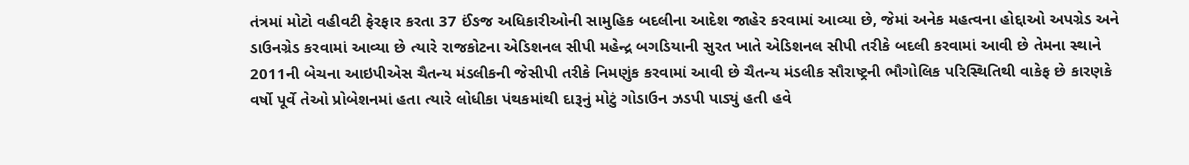તંત્રમાં મોટો વહીવટી ફેરફાર કરતા 37 ઈંઙજ અધિકારીઓની સામુહિક બદલીના આદેશ જાહેર કરવામાં આવ્યા છે, જેમાં અનેક મહત્વના હોદ્દાઓ અપગ્રેડ અને ડાઉનગ્રેડ કરવામાં આવ્યા છે ત્યારે રાજકોટના એડિશનલ સીપી મહેન્દ્ર બગડિયાની સુરત ખાતે એડિશનલ સીપી તરીકે બદલી કરવામાં આવી છે તેમના સ્થાને 2011ની બેચના આઇપીએસ ચૈતન્ય મંડલીકની જેસીપી તરીકે નિમણુંક કરવામાં આવી છે ચૈતન્ય મંડલીક સૌરાષ્ટ્રની ભૌગોલિક પરિસ્થિતિથી વાકેફ છે કારણકે વર્ષો પૂર્વે તેઓ પ્રોબેશનમાં હતા ત્યારે લોધીકા પંથકમાંથી દારૂનું મોટું ગોડાઉન ઝડપી પાડ્યું હતી હવે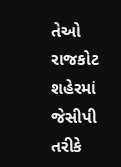તેઓ રાજકોટ શહેરમાં જેસીપી તરીકે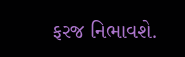ફરજ નિભાવશે.